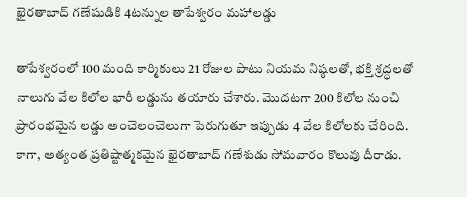ఖైరతాబాద్ గణేషుడికి 4టన్నుల తాపేశ్వరం మహాలడ్డు

తాపేశ్వరంలో 100 మంది కార్మికులు 21 రోజుల పాటు నియమ నిష్ఠలతో, భక్తి శ్రద్ధలతో నాలుగు వేల కిలోల భారీ లడ్డును తయారు చేశారు. మొదటగా 200 కిలోల నుంచి ప్రారంభమైన లడ్డు అంచెలంచెలుగా పెరుగుతూ ఇప్పుడు 4 వేల కిలోలకు చేరింది.
కాగా, అత్యంత ప్రతిష్టాత్మకమైన ఖైరతాబాద్ గణేశుడు సోమవారం కొలువు దీరాడు.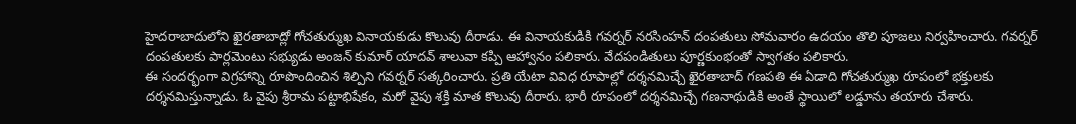హైదరాబాదులోని ఖైరతాబాద్లో గోచతుర్ముఖ వినాయకుడు కొలువు దీరాడు. ఈ వినాయకుడికి గవర్నర్ నరసింహన్ దంపతులు సోమవారం ఉదయం తొలి పూజలు నిర్వహించారు. గవర్నర్ దంపతులకు పార్లమెంటు సభ్యుడు అంజన్ కుమార్ యాదవ్ శాలువా కప్పి ఆహ్వానం పలికారు. వేదపండితులు పూర్ణకుంభంతో స్వాగతం పలికారు.
ఈ సందర్భంగా విగ్రహాన్ని రూపొందించిన శిల్పిని గవర్నర్ సత్కరించారు. ప్రతి యేటా వివిధ రూపాల్లో దర్శనమిచ్చే ఖైరతాబాద్ గణపతి ఈ ఏడాది గోచతుర్ముఖ రూపంలో భక్తులకు దర్శనమిస్తున్నాడు. ఓ వైపు శ్రీరామ పట్టాభిషేకం, మరో వైపు శక్తి మాత కొలువు దీరారు. భారీ రూపంలో దర్శనమిచ్చే గణనాథుడికి అంతే స్థాయిలో లడ్డూను తయారు చేశారు.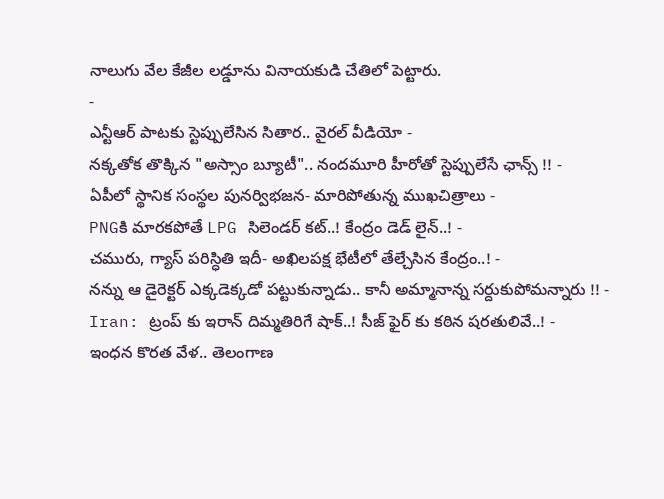నాలుగు వేల కేజీల లడ్డూను వినాయకుడి చేతిలో పెట్టారు.
-
ఎన్టీఆర్ పాటకు స్టెప్పులేసిన సితార.. వైరల్ వీడియో -
నక్కతోక తొక్కిన "అస్సాం బ్యూటీ".. నందమూరి హీరోతో స్టెప్పులేసే ఛాన్స్ !! -
ఏపీలో స్థానిక సంస్థల పునర్విభజన- మారిపోతున్న ముఖచిత్రాలు -
PNGకి మారకపోతే LPG సిలెండర్ కట్..! కేంద్రం డెడ్ లైన్..! -
చమురు, గ్యాస్ పరిస్ధితి ఇదీ- అఖిలపక్ష భేటీలో తేల్చేసిన కేంద్రం..! -
నన్ను ఆ డైరెక్టర్ ఎక్కడెక్కడో పట్టుకున్నాడు.. కానీ అమ్మానాన్న సర్దుకుపోమన్నారు !! -
Iran: ట్రంప్ కు ఇరాన్ దిమ్మతిరిగే షాక్..! సీజ్ ఫైర్ కు కఠిన షరతులివే..! -
ఇంధన కొరత వేళ.. తెలంగాణ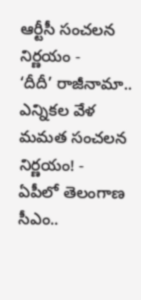ఆర్టీసీ సంచలన నిర్ణయం -
‘దీదీ’ రాజీనామా.. ఎన్నికల వేళ మమత సంచలన నిర్ణయం! -
ఏపీలో తెలంగాణ సీఎం..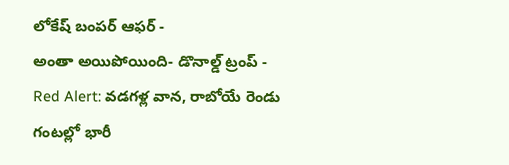లోకేష్ బంపర్ ఆఫర్ -
అంతా అయిపోయింది- డొనాల్డ్ ట్రంప్ -
Red Alert: వడగళ్ల వాన, రాబోయే రెండు గంటల్లో భారీ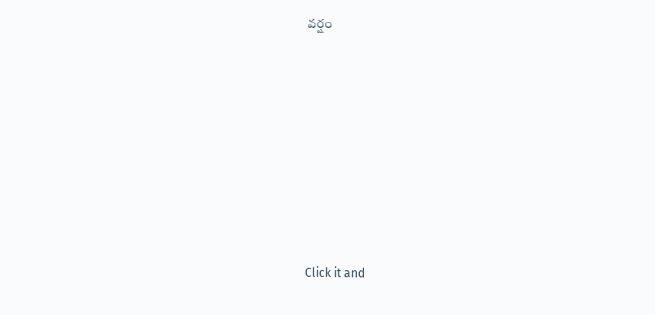వర్షం












Click it and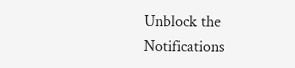Unblock the Notifications